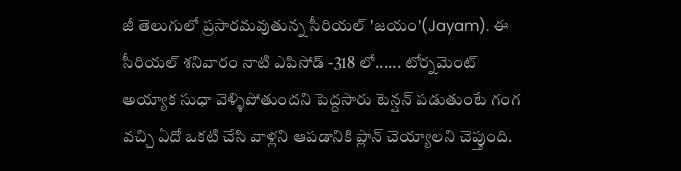జీ తెలుగులో ప్రసారమవుతున్న సీరియల్ 'జయం'(Jayam). ఈ సీరియల్ శనివారం నాటి ఎపిసోడ్ -318 లో...... టోర్నమెంట్ అయ్యాక సుధా వెళ్ళిపోతుందని పెద్దసారు టెన్షన్ పడుతుంటే గంగ వచ్చి ఏదో ఒకటి చేసి వాళ్లని ఆపడానికి ప్లాన్ చెయ్యాలని చెప్తుంది.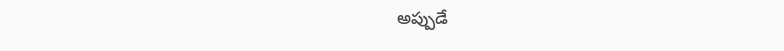అప్పుడే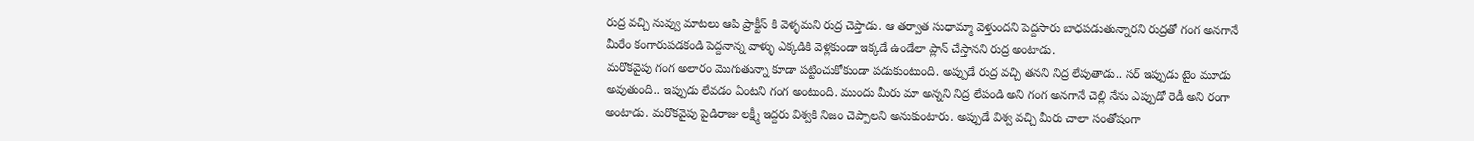రుద్ర వచ్చి నువ్వు మాటలు ఆపి ప్రాక్టీస్ కి వెళ్ళమని రుద్ర చెప్తాడు. ఆ తర్వాత సుధామ్మా వెళ్తుందని పెద్దసారు బాధపడుతున్నారని రుద్రతో గంగ అనగానే మీరేం కంగారుపడకండి పెద్దనాన్న వాళ్ళు ఎక్కడికి వెళ్లకుండా ఇక్కడే ఉండేలా ప్లాన్ చేస్తానని రుద్ర అంటాడు.
మరొకవైపు గంగ అలారం మొగుతున్నా కూడా పట్టించుకోకుండా పడుకుంటుంది. అప్పుడే రుద్ర వచ్చి తనని నిద్ర లేపుతాడు.. సర్ ఇప్పుడు టైం మూడు అవుతుంది.. ఇప్పుడు లేవడం ఏంటని గంగ అంటుంది. ముందు మీరు మా అన్నని నిద్ర లేపండి అని గంగ అనగానే చెల్లి నేను ఎప్పుడో రెడీ అని రంగా అంటాడు. మరొకవైపు పైడిరాజు లక్ష్మీ ఇద్దరు విశ్వకి నిజం చెప్పాలని అనుకుంటారు. అప్పుడే విశ్వ వచ్చి మీరు చాలా సంతోషంగా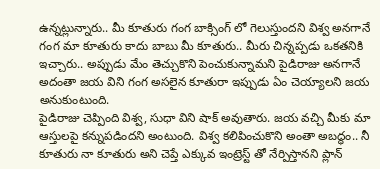ఉన్నట్లున్నారు.. మీ కూతురు గంగ బాక్సింగ్ లో గెలుస్తుందని విశ్వ అనగానే గంగ మా కూతురు కాదు బాబు మీ కూతురు.. మీరు చిన్నప్పడు ఒకతనికి ఇచ్చారు.. అప్పుడు మేం తెచ్చుకొని పెంచుకున్నామని పైడిరాజు అనగానే అదంతా జయ విని గంగ అసలైన కూతురా ఇప్పుడు ఏం చెయ్యాలని జయ అనుకుంటుంది.
పైడిరాజు చెప్పింది విశ్వ, సుధా విని షాక్ అవుతారు. జయ వచ్చి మీకు మా ఆస్తులపై కన్నుపడిందని అంటుంది. విశ్వ కలిపించుకొని అంతా అబద్ధం.. నీ కూతురు నా కూతురు అని చెప్తే ఎక్కువ ఇంట్రెస్ట్ తో నేర్పిస్తానని ప్లాన్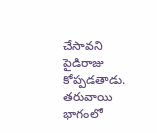చేసావని పైడిరాజు కోప్పడతాడు. తరువాయి భాగంలో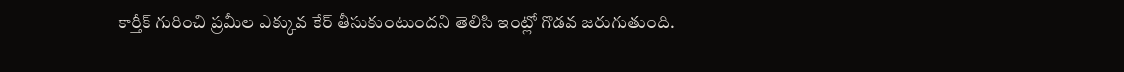కార్తీక్ గురించి ప్రమీల ఎక్కువ కేర్ తీసుకుంటుందని తెలిసి ఇంట్లో గొడవ జరుగుతుంది.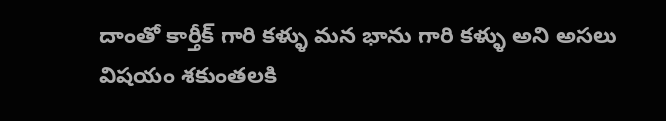దాంతో కార్తీక్ గారి కళ్ళు మన భాను గారి కళ్ళు అని అసలు విషయం శకుంతలకి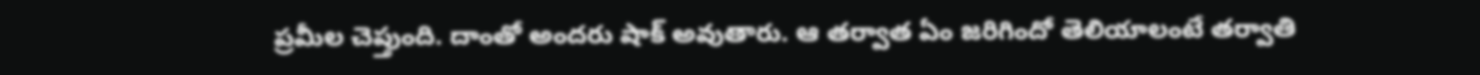ప్రమీల చెప్తుంది. దాంతో అందరు షాక్ అవుతారు. ఆ తర్వాత ఏం జరిగిందో తెలియాలంటే తర్వాతి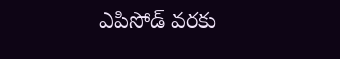ఎపిసోడ్ వరకు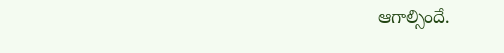ఆగాల్సిందే.